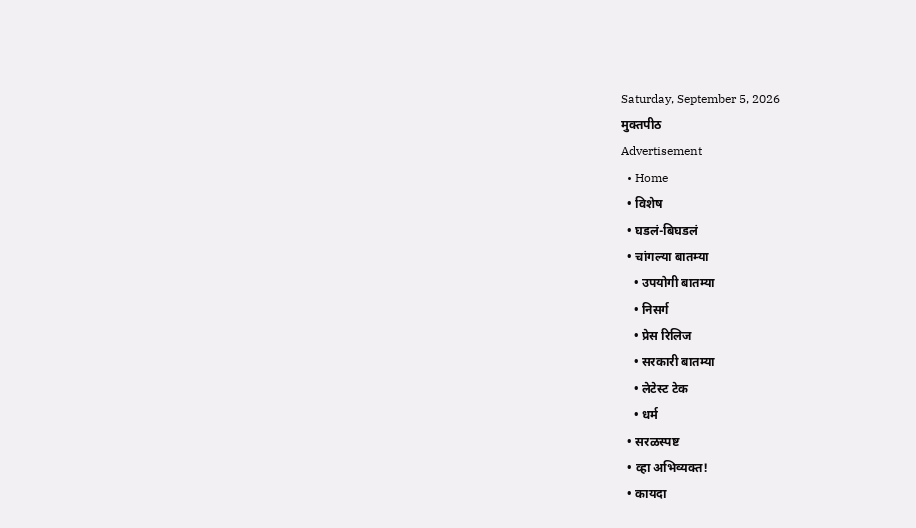Saturday, September 5, 2026
मुक्तपीठ
Advertisement
  • Home
  • विशेष
  • घडलं-बिघडलं
  • चांगल्या बातम्या
    • उपयोगी बातम्या
    • निसर्ग
    • प्रेस रिलिज
    • सरकारी बातम्या
    • लेटेस्ट टेक
    • धर्म
  • सरळस्पष्ट
  • व्हा अभिव्यक्त!
  • कायदा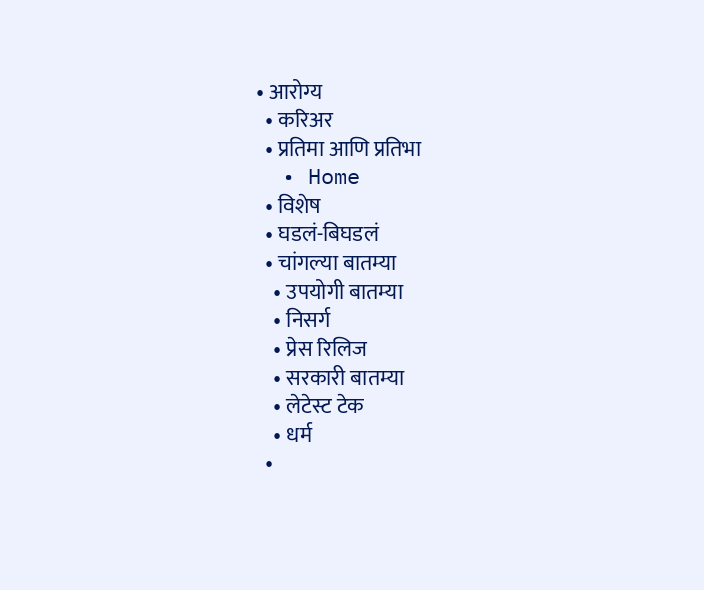• आरोग्य
  • करिअर
  • प्रतिमा आणि प्रतिभा
  • Home
  • विशेष
  • घडलं-बिघडलं
  • चांगल्या बातम्या
    • उपयोगी बातम्या
    • निसर्ग
    • प्रेस रिलिज
    • सरकारी बातम्या
    • लेटेस्ट टेक
    • धर्म
  •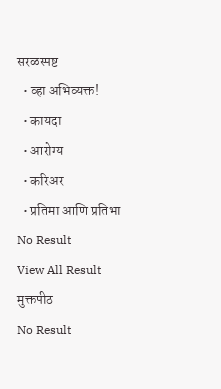सरळस्पष्ट
  • व्हा अभिव्यक्त!
  • कायदा
  • आरोग्य
  • करिअर
  • प्रतिमा आणि प्रतिभा
No Result
View All Result
मुक्तपीठ
No Result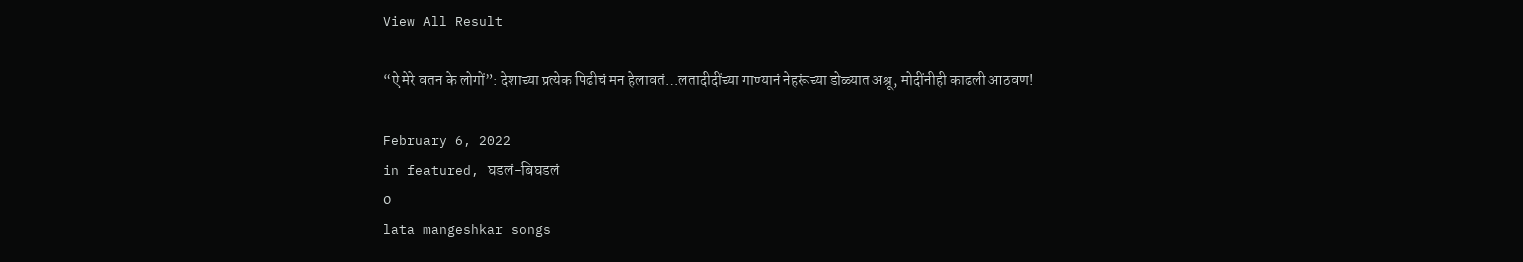View All Result

“ऐ मेरे वतन के लोगों”: देशाच्या प्रत्येक पिढीचं मन हेलावतं…लतादीदींच्या गाण्यानं नेहरूंच्या डोळ्यात अश्रू, मोदींनीही काढली आठवण!

February 6, 2022
in featured, घडलं-बिघडलं
0
lata mangeshkar songs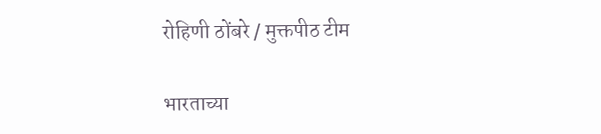रोहिणी ठोंबरे / मुक्तपीठ टीम

भारताच्या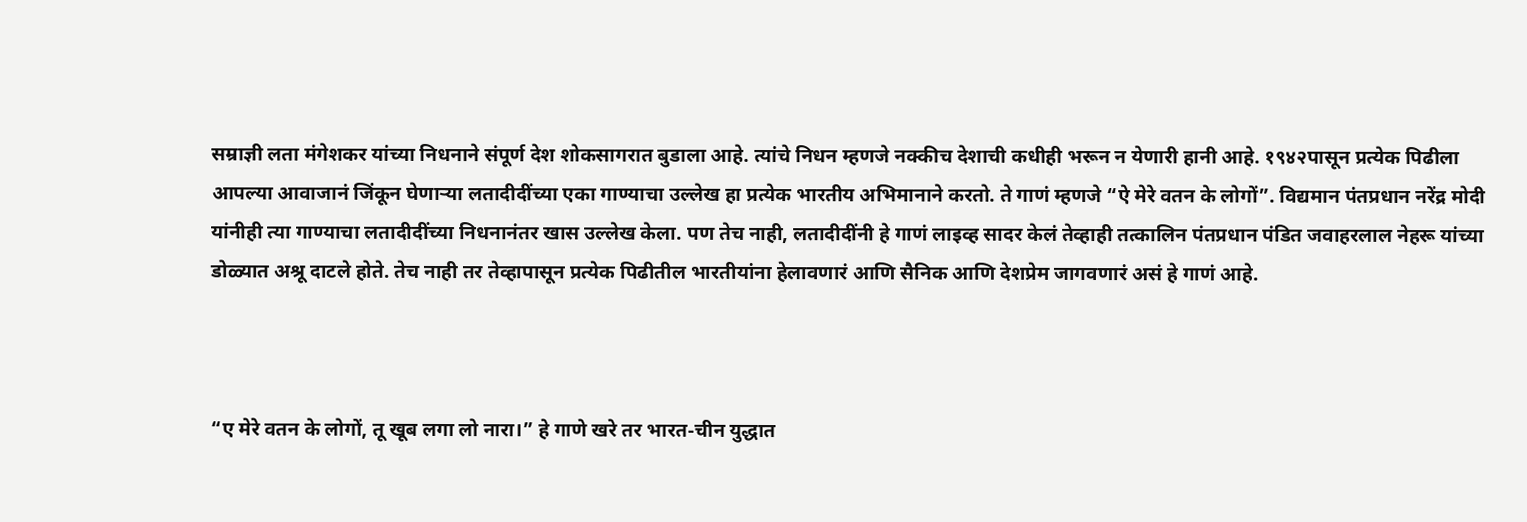सम्राज्ञी लता मंगेशकर यांच्या निधनाने संपूर्ण देश शोकसागरात बुडाला आहे. त्यांचे निधन म्हणजे नक्कीच देशाची कधीही भरून न येणारी हानी आहे. १९४२पासून प्रत्येक पिढीला आपल्या आवाजानं जिंकून घेणाऱ्या लतादीदींच्या एका गाण्याचा उल्लेख हा प्रत्येक भारतीय अभिमानाने करतो. ते गाणं म्हणजे “ऐ मेरे वतन के लोगों”. विद्यमान पंतप्रधान नरेंद्र मोदी यांनीही त्या गाण्याचा लतादीदींच्या निधनानंतर खास उल्लेख केला. पण तेच नाही, लतादीदींनी हे गाणं लाइव्ह सादर केलं तेव्हाही तत्कालिन पंतप्रधान पंडित जवाहरलाल नेहरू यांच्या डोळ्यात अश्रू दाटले होते. तेच नाही तर तेव्हापासून प्रत्येक पिढीतील भारतीयांना हेलावणारं आणि सैनिक आणि देशप्रेम जागवणारं असं हे गाणं आहे.



“ए मेरे वतन के लोगों, तू खूब लगा लो नारा।” हे गाणे खरे तर भारत-चीन युद्धात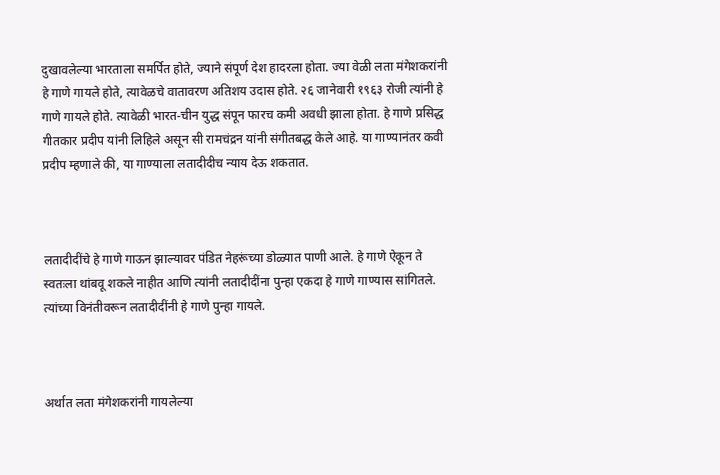दुखावलेल्या भारताला समर्पित होते, ज्याने संपूर्ण देश हादरला होता. ज्या वेळी लता मंगेशकरांनी हे गाणे गायले होते, त्यावेळचे वातावरण अतिशय उदास होते. २६ जानेवारी १९६३ रोजी त्यांनी हे गाणे गायले होते. त्यावेळी भारत-चीन युद्ध संपून फारच कमी अवधी झाला होता. हे गाणे प्रसिद्ध गीतकार प्रदीप यांनी लिहिले असून सी रामचंद्रन यांनी संगीतबद्ध केले आहे. या गाण्यानंतर कवी प्रदीप म्हणाले की, या गाण्याला लतादीदीच न्याय देऊ शकतात.



लतादीदींचे हे गाणे गाऊन झाल्यावर पंडित नेहरूंच्या डोळ्यात पाणी आले. हे गाणे ऐकून ते स्वतःला थांबवू शकले नाहीत आणि त्यांनी लतादीदींना पुन्हा एकदा हे गाणे गाण्यास सांगितले. त्यांच्या विनंतीवरून लतादीदींनी हे गाणे पुन्हा गायले.



अर्थात लता मंगेशकरांनी गायलेल्या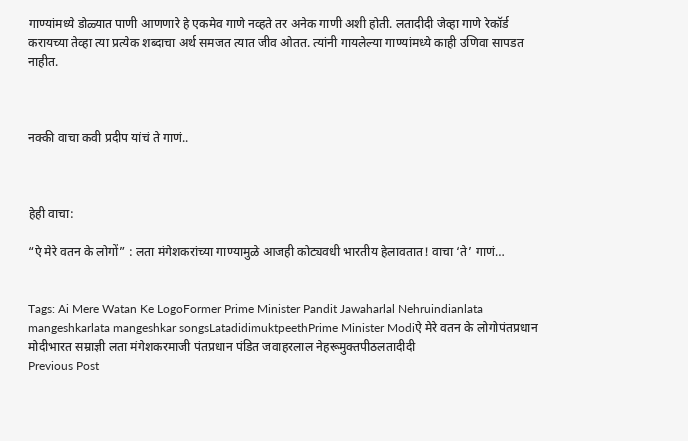गाण्यांमध्ये डोळ्यात पाणी आणणारे हे एकमेव गाणे नव्हते तर अनेक गाणी अशी होती. लतादीदी जेव्हा गाणे रेकॉर्ड करायच्या तेव्हा त्या प्रत्येक शब्दाचा अर्थ समजत त्यात जीव ओतत. त्यांनी गायलेल्या गाण्यांमध्ये काही उणिवा सापडत नाहीत.



नक्की वाचा कवी प्रदीप यांचं ते गाणं..



हेही वाचा:

“ऐ मेरे वतन के लोगों” : लता मंगेशकरांच्या गाण्यामुळे आजही कोट्यवधी भारतीय हेलावतात! वाचा ‘ते’ गाणं…


Tags: Ai Mere Watan Ke LogoFormer Prime Minister Pandit Jawaharlal Nehruindianlata mangeshkarlata mangeshkar songsLatadidimuktpeethPrime Minister Modiऐ मेरे वतन के लोगोपंतप्रधान मोदीभारत सम्राज्ञी लता मंगेशकरमाजी पंतप्रधान पंडित जवाहरलाल नेहरूमुक्तपीठलतादीदी
Previous Post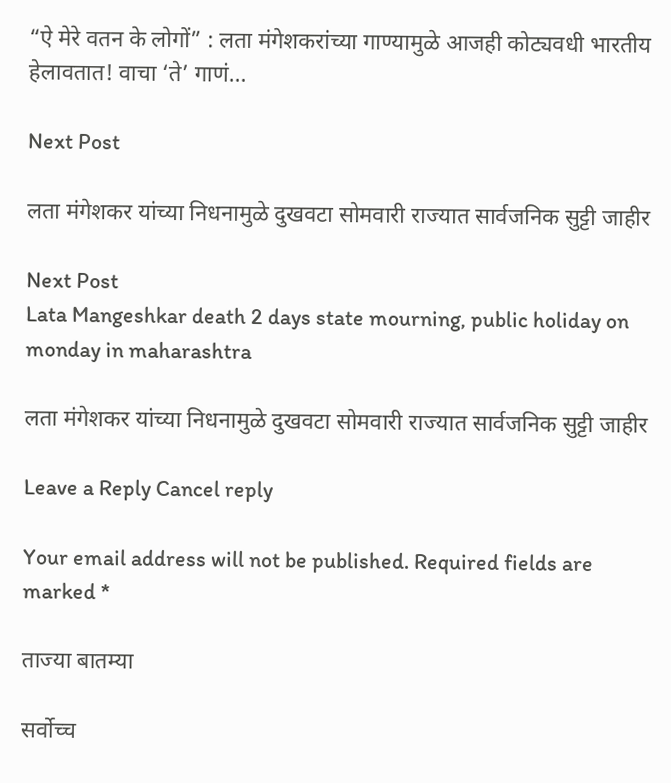“ऐ मेरे वतन के लोगों” : लता मंगेशकरांच्या गाण्यामुळे आजही कोट्यवधी भारतीय हेलावतात! वाचा ‘ते’ गाणं…

Next Post

लता मंगेशकर यांच्या निधनामुळे दुखवटा सोमवारी राज्यात सार्वजनिक सुट्टी जाहीर

Next Post
Lata Mangeshkar death 2 days state mourning, public holiday on monday in maharashtra

लता मंगेशकर यांच्या निधनामुळे दुखवटा सोमवारी राज्यात सार्वजनिक सुट्टी जाहीर

Leave a Reply Cancel reply

Your email address will not be published. Required fields are marked *

ताज्या बातम्या

सर्वोच्च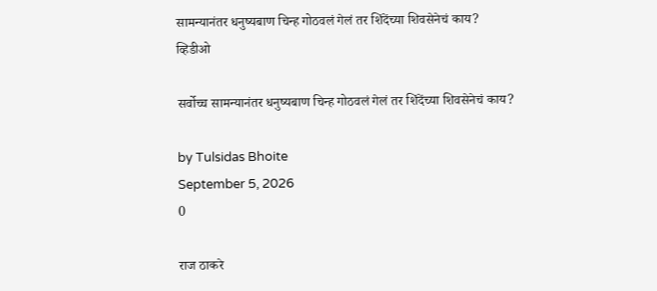सामन्यानंतर धनुष्यबाण चिन्ह गोठवलं गेलं तर शिंदेंच्या शिवसेनेचं काय?
व्हिडीओ

सर्वोच्च सामन्यानंतर धनुष्यबाण चिन्ह गोठवलं गेलं तर शिंदेंच्या शिवसेनेचं काय?

by Tulsidas Bhoite
September 5, 2026
0

राज ठाकरे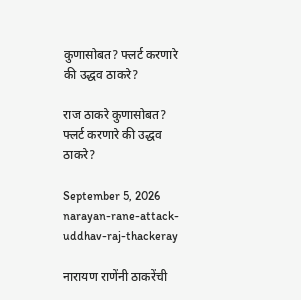कुणासोबत? फ्लर्ट करणारे की उद्धव ठाकरे?

राज ठाकरे कुणासोबत? फ्लर्ट करणारे की उद्धव ठाकरे?

September 5, 2026
narayan-rane-attack-uddhav-raj-thackeray

नारायण राणेंनी ठाकरेंची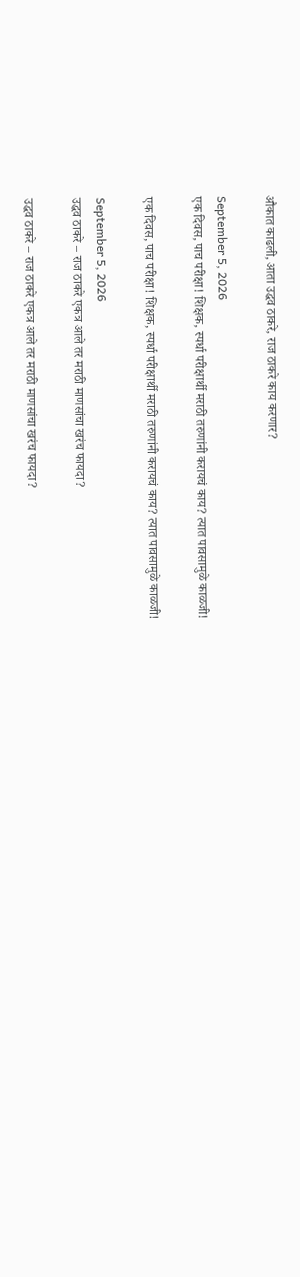औकात काढली, आता उद्धव ठाकरे, राज ठाकरे काय करणार?

September 5, 2026
एक दिवस, पाच परीक्षा! शिक्षक, स्पर्धा परीक्षार्थी मराठी तरुणांनी करायचं काय? त्यात पावसामुळे काळजी!

एक दिवस, पाच परीक्षा! शिक्षक, स्पर्धा परीक्षार्थी मराठी तरुणांनी करायचं काय? त्यात पावसामुळे काळजी!

September 5, 2026
उद्धव ठाकरे – राज ठाकरे एकत्र आले तर मराठी माणसांचा खरंच फायदा?

उद्धव ठाकरे – राज ठाकरे एकत्र आले तर मराठी माणसांचा खरंच फायदा?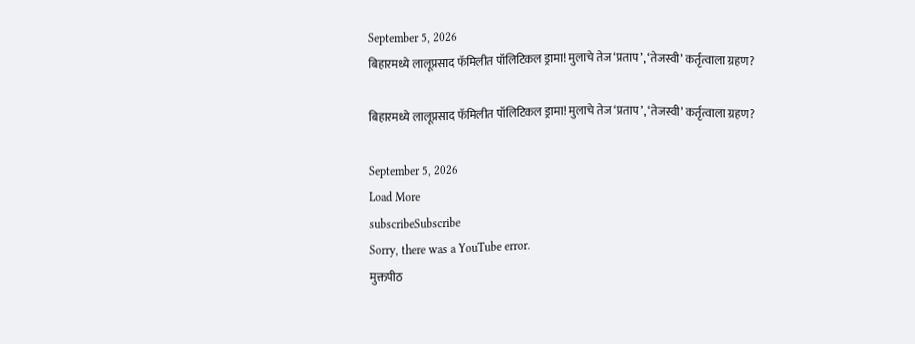September 5, 2026
बिहारमध्ये लालूप्रसाद फॅमिलीत पॉलिटिकल ड्रामा! मुलाचे तेज ‘प्रताप’, ‘तेजस्वी’ कर्तृत्वाला ग्रहण?

बिहारमध्ये लालूप्रसाद फॅमिलीत पॉलिटिकल ड्रामा! मुलाचे तेज ‘प्रताप’, ‘तेजस्वी’ कर्तृत्वाला ग्रहण?

September 5, 2026
Load More
subscribeSubscribe
Sorry, there was a YouTube error.
मुक्तपीठ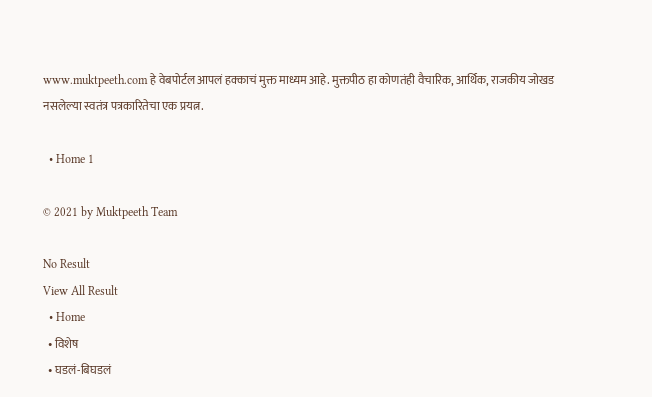www.muktpeeth.com हे वेबपोर्टल आपलं हक्काचं मुक्त माध्यम आहे. मुक्तपीठ हा कोणतंही वैचारिक, आर्थिक, राजकीय जोखड नसलेल्या स्वतंत्र पत्रकारितेचा एक प्रयत्न.

  • Home 1

© 2021 by Muktpeeth Team

No Result
View All Result
  • Home
  • विशेष
  • घडलं-बिघडलं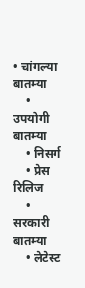• चांगल्या बातम्या
    • उपयोगी बातम्या
    • निसर्ग
    • प्रेस रिलिज
    • सरकारी बातम्या
    • लेटेस्ट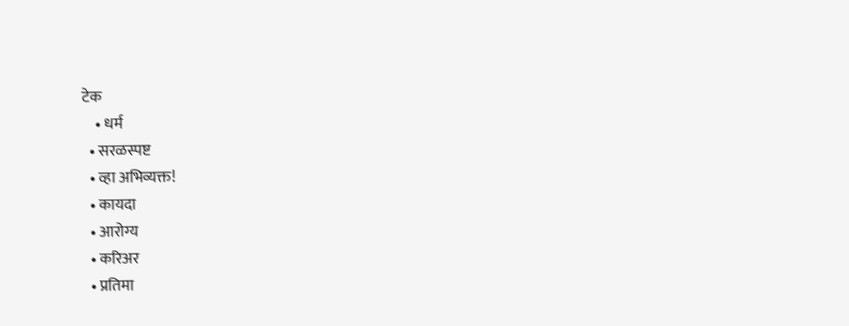टेक
    • धर्म
  • सरळस्पष्ट
  • व्हा अभिव्यक्त!
  • कायदा
  • आरोग्य
  • करिअर
  • प्रतिमा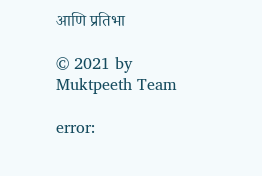आणि प्रतिभा

© 2021 by Muktpeeth Team

error: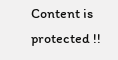Content is protected !!